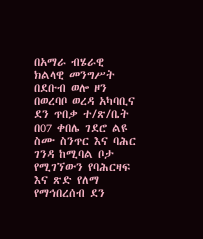በአማራ ብሄራዊ ክልላዊ መንግሥት በደቡብ ወሎ ዞን በወረባቦ ወረዳ አካባቢና ደን ጥበቃ ተ/ጽ/ቤት በ07 ቀበሌ ገደሮ ልዩ ስሙ ስንጥር እና ባሕር ገንዳ ከሚባል ቦታ የሚገኘውን የባሕርዛፍ እና ጽድ የለማ የማኅበረሰብ ደን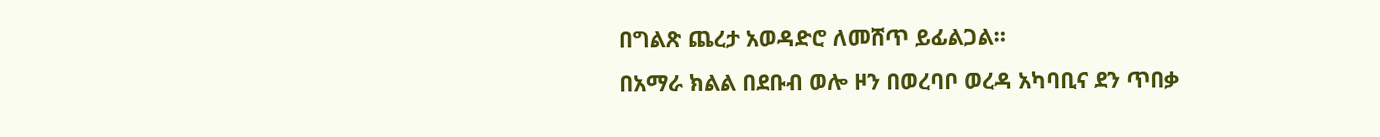በግልጽ ጨረታ አወዳድሮ ለመሸጥ ይፊልጋል።
በአማራ ክልል በደቡብ ወሎ ዞን በወረባቦ ወረዳ አካባቢና ደን ጥበቃ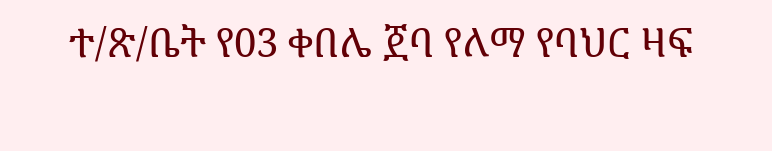ተ/ጽ/ቤት የ03 ቀበሌ ጀባ የለማ የባህር ዛፍ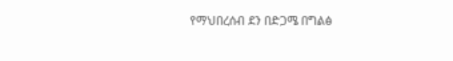የማህበረሰብ ደን በድጋሜ በግልፅ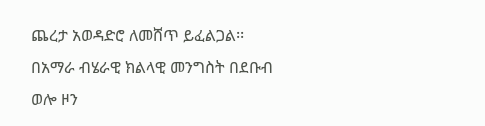ጨረታ አወዳድሮ ለመሸጥ ይፈልጋል፡፡
በአማራ ብሄራዊ ክልላዊ መንግስት በደቡብ ወሎ ዞን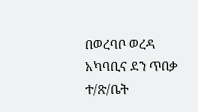በወረባቦ ወረዳ አካባቢና ደን ጥበቃ ተ/ጽ/ቤት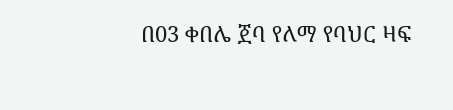በ03 ቀበሌ ጀባ የለማ የባህር ዛፍ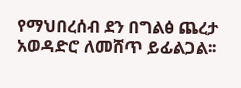የማህበረሰብ ደን በግልፅ ጨረታ አወዳድሮ ለመሸጥ ይፊልጋል፡፡